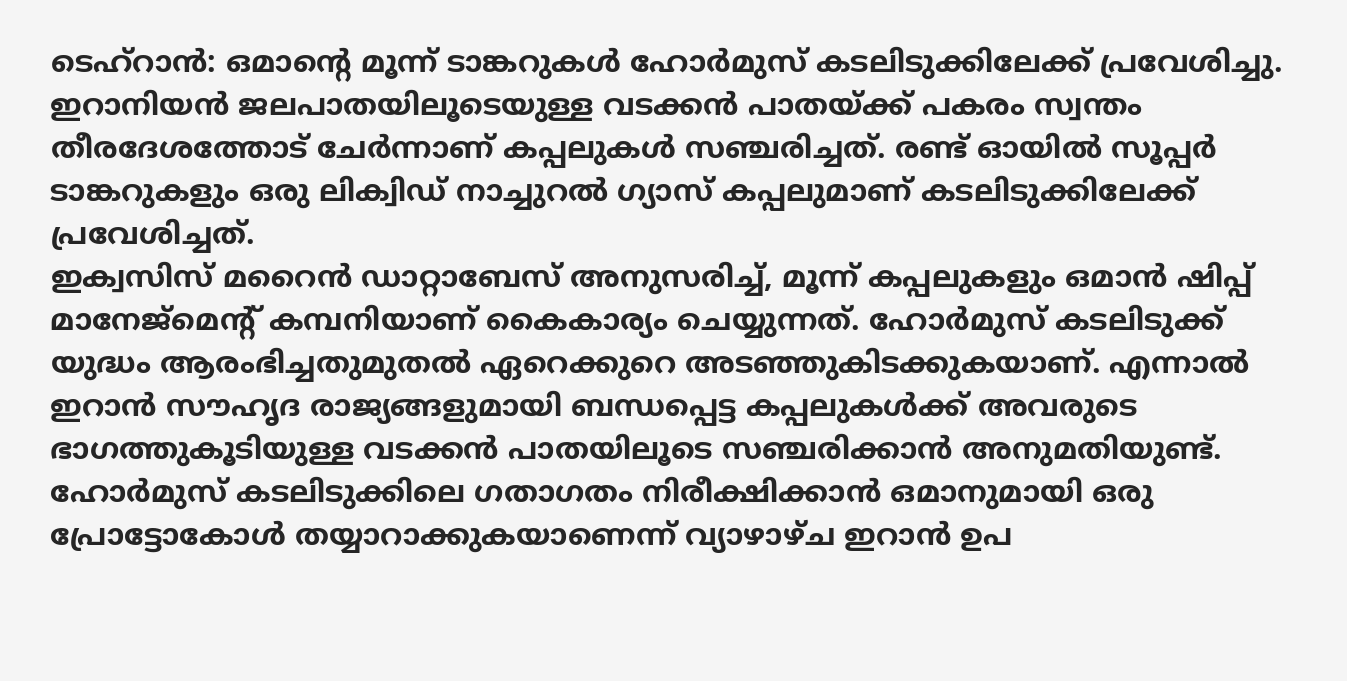ടെഹ്റാൻ: ഒമാന്റെ മൂന്ന് ടാങ്കറുകൾ ഹോർമുസ് കടലിടുക്കിലേക്ക് പ്രവേശിച്ചു. ഇറാനിയൻ ജലപാതയിലൂടെയുള്ള വടക്കൻ പാതയ്ക്ക് പകരം സ്വന്തം തീരദേശത്തോട് ചേർന്നാണ് കപ്പലുകൾ സഞ്ചരിച്ചത്. രണ്ട് ഓയിൽ സൂപ്പർ ടാങ്കറുകളും ഒരു ലിക്വിഡ് നാച്ചുറൽ ഗ്യാസ് കപ്പലുമാണ് കടലിടുക്കിലേക്ക് പ്രവേശിച്ചത്.
ഇക്വസിസ് മറൈൻ ഡാറ്റാബേസ് അനുസരിച്ച്, മൂന്ന് കപ്പലുകളും ഒമാൻ ഷിപ്പ് മാനേജ്മെന്റ് കമ്പനിയാണ് കൈകാര്യം ചെയ്യുന്നത്. ഹോർമുസ് കടലിടുക്ക് യുദ്ധം ആരംഭിച്ചതുമുതൽ ഏറെക്കുറെ അടഞ്ഞുകിടക്കുകയാണ്. എന്നാൽ ഇറാൻ സൗഹൃദ രാജ്യങ്ങളുമായി ബന്ധപ്പെട്ട കപ്പലുകൾക്ക് അവരുടെ ഭാഗത്തുകൂടിയുള്ള വടക്കൻ പാതയിലൂടെ സഞ്ചരിക്കാൻ അനുമതിയുണ്ട്. ഹോർമുസ് കടലിടുക്കിലെ ഗതാഗതം നിരീക്ഷിക്കാൻ ഒമാനുമായി ഒരു പ്രോട്ടോകോൾ തയ്യാറാക്കുകയാണെന്ന് വ്യാഴാഴ്ച ഇറാൻ ഉപ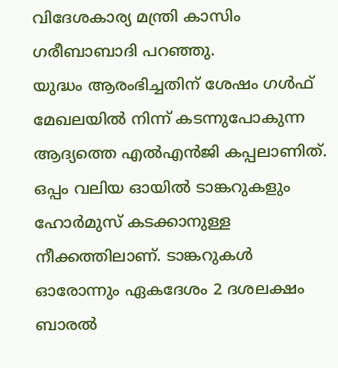വിദേശകാര്യ മന്ത്രി കാസിം ഗരീബാബാദി പറഞ്ഞു.
യുദ്ധം ആരംഭിച്ചതിന് ശേഷം ഗൾഫ് മേഖലയിൽ നിന്ന് കടന്നുപോകുന്ന ആദ്യത്തെ എൽഎൻജി കപ്പലാണിത്. ഒപ്പം വലിയ ഓയിൽ ടാങ്കറുകളും ഹോർമുസ് കടക്കാനുള്ള നീക്കത്തിലാണ്. ടാങ്കറുകൾ ഓരോന്നും ഏകദേശം 2 ദശലക്ഷം ബാരൽ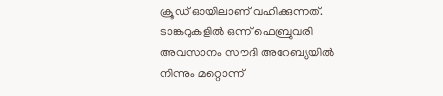ക്രൂഡ് ഓയിലാണ് വഹിക്കുന്നത്. ടാങ്കറുകളിൽ ഒന്ന് ഫെബ്രുവരി അവസാനം സൗദി അറേബ്യയിൽ നിന്നും മറ്റൊന്ന്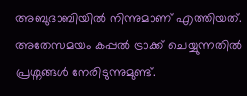അബുദാബിയിൽ നിന്നുമാണ് എത്തിയത്. അതേസമയം കപ്പൽ ട്രാക്ക് ചെയ്യുന്നതിൽ പ്രശ്നങ്ങൾ നേരിടുന്നുമുണ്ട്.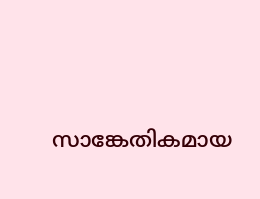സാങ്കേതികമായ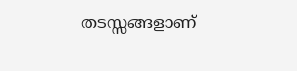തടസ്സങ്ങളാണ്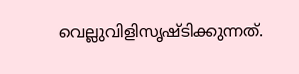വെല്ലുവിളിസൃഷ്ടിക്കുന്നത്.